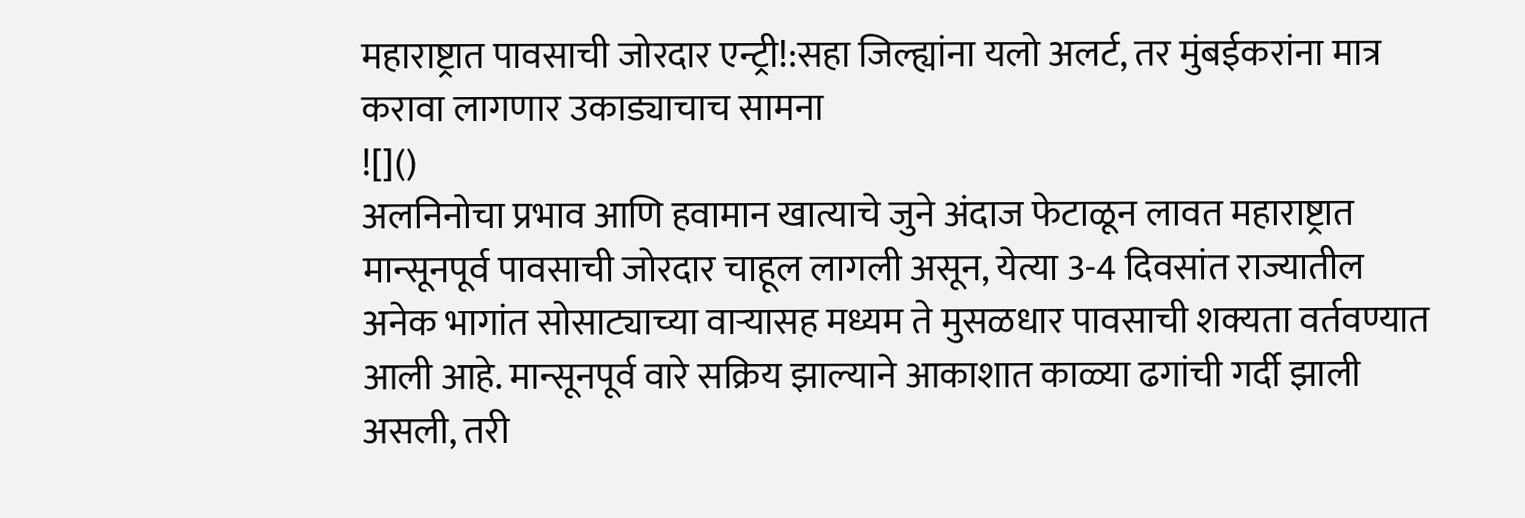महाराष्ट्रात पावसाची जोरदार एन्ट्री!:सहा जिल्ह्यांना यलो अलर्ट, तर मुंबईकरांना मात्र करावा लागणार उकाड्याचाच सामना
![]()
अलनिनोचा प्रभाव आणि हवामान खात्याचे जुने अंदाज फेटाळून लावत महाराष्ट्रात मान्सूनपूर्व पावसाची जोरदार चाहूल लागली असून, येत्या 3-4 दिवसांत राज्यातील अनेक भागांत सोसाट्याच्या वाऱ्यासह मध्यम ते मुसळधार पावसाची शक्यता वर्तवण्यात आली आहे. मान्सूनपूर्व वारे सक्रिय झाल्याने आकाशात काळ्या ढगांची गर्दी झाली असली, तरी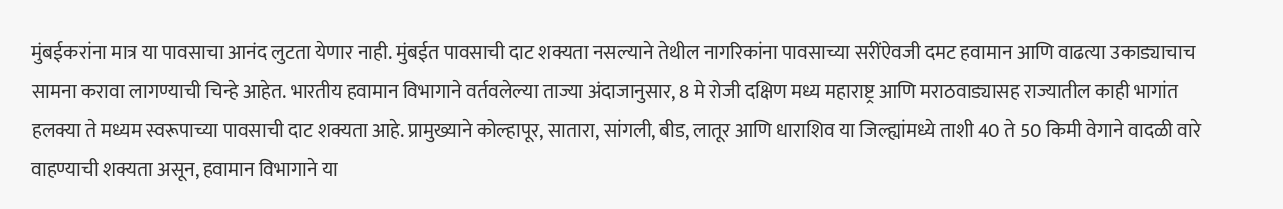मुंबईकरांना मात्र या पावसाचा आनंद लुटता येणार नाही. मुंबईत पावसाची दाट शक्यता नसल्याने तेथील नागरिकांना पावसाच्या सरींऐवजी दमट हवामान आणि वाढत्या उकाड्याचाच सामना करावा लागण्याची चिन्हे आहेत. भारतीय हवामान विभागाने वर्तवलेल्या ताज्या अंदाजानुसार, 8 मे रोजी दक्षिण मध्य महाराष्ट्र आणि मराठवाड्यासह राज्यातील काही भागांत हलक्या ते मध्यम स्वरूपाच्या पावसाची दाट शक्यता आहे. प्रामुख्याने कोल्हापूर, सातारा, सांगली, बीड, लातूर आणि धाराशिव या जिल्ह्यांमध्ये ताशी 40 ते 50 किमी वेगाने वादळी वारे वाहण्याची शक्यता असून, हवामान विभागाने या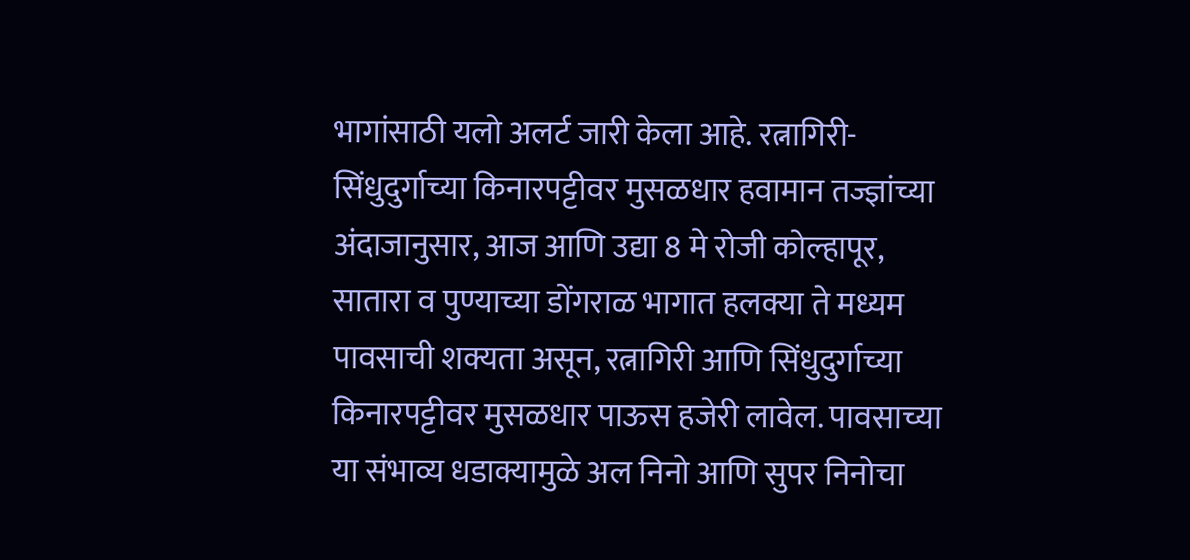भागांसाठी यलो अलर्ट जारी केला आहे. रत्नागिरी-सिंधुदुर्गाच्या किनारपट्टीवर मुसळधार हवामान तज्ज्ञांच्या अंदाजानुसार, आज आणि उद्या 8 मे रोजी कोल्हापूर, सातारा व पुण्याच्या डोंगराळ भागात हलक्या ते मध्यम पावसाची शक्यता असून, रत्नागिरी आणि सिंधुदुर्गाच्या किनारपट्टीवर मुसळधार पाऊस हजेरी लावेल. पावसाच्या या संभाव्य धडाक्यामुळे अल निनो आणि सुपर निनोचा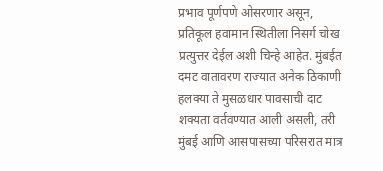प्रभाव पूर्णपणे ओसरणार असून, प्रतिकूल हवामान स्थितीला निसर्ग चोख प्रत्युत्तर देईल अशी चिन्हे आहेत. मुंबईत दमट वातावरण राज्यात अनेक ठिकाणी हलक्या ते मुसळधार पावसाची दाट शक्यता वर्तवण्यात आली असली, तरी मुंबई आणि आसपासच्या परिसरात मात्र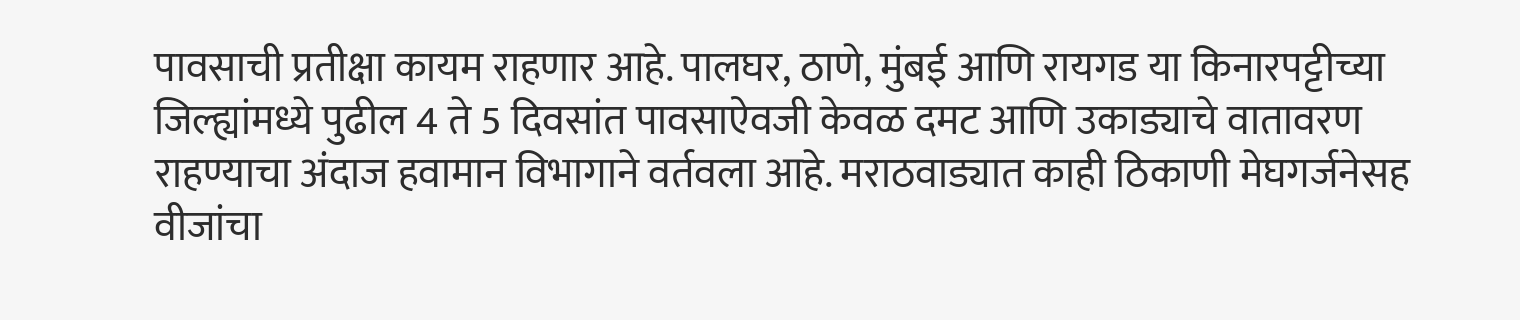पावसाची प्रतीक्षा कायम राहणार आहे. पालघर, ठाणे, मुंबई आणि रायगड या किनारपट्टीच्या जिल्ह्यांमध्ये पुढील 4 ते 5 दिवसांत पावसाऐवजी केवळ दमट आणि उकाड्याचे वातावरण राहण्याचा अंदाज हवामान विभागाने वर्तवला आहे. मराठवाड्यात काही ठिकाणी मेघगर्जनेसह वीजांचा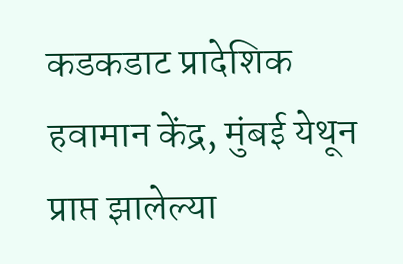कडकडाट प्रादेशिक हवामान केंद्र, मुंबई येथून प्राप्त झालेल्या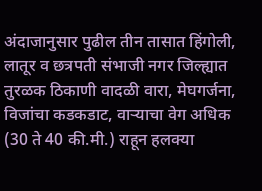अंदाजानुसार पुढील तीन तासात हिंगोली, लातूर व छत्रपती संभाजी नगर जिल्ह्यात तुरळक ठिकाणी वादळी वारा, मेघगर्जना, विजांचा कडकडाट, वाऱ्याचा वेग अधिक (30 ते 40 की.मी.) राहून हलक्या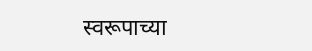स्वरूपाच्या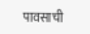पावसाची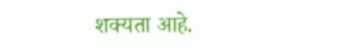शक्यता आहे.